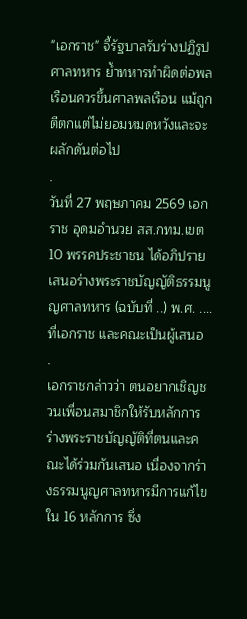"เอกราช" จี้รัฐบาลรับร่างปฏิรูปศาลทหาร ย้ำทหารทำผิดต่อพลเรือนควรขึ้นศาลพลเรือน แม้ถูกตีตกแต่ไม่ยอมหมดหวังและจะผลักดันต่อไป
.
วันที่ 27 พฤษภาคม 2569 เอกราช อุดมอำนวย สส.กทม.เขต10 พรรคประชาชน ได้อภิปรายเสนอร่างพระราชบัญญัติธรรมนูญศาลทหาร (ฉบับที่ ..) พ.ศ. .... ที่เอกราช และคณะเป็นผู้เสนอ
.
เอกราชกล่าวว่า ตนอยากเชิญชวนเพื่อนสมาชิกให้รับหลักการร่างพระราชบัญญัติที่ตนและคณะได้ร่วมกันเสนอ เนื่องจากร่างธรรมนูญศาลทหารมีการแก้ไขใน 16 หลักการ ซึ่ง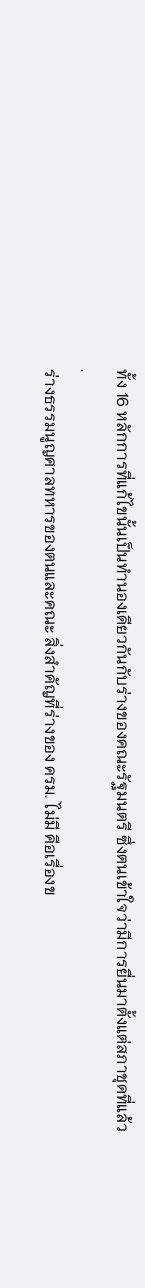ทั้ง 16 หลักการที่แก้ไขนั้นเป็นทำนองเดียวกันกับร่างของคณะรัฐมนตรี ซึ่งตนเข้าใจว่ามีการยื่นมาตั้งแต่สภาชุดที่แล้ว
.
ร่างธรรมนูญศาลทหารของตนและคณะ สิ่งสำคัญที่ร่างของ ครม. ไม่มี คือเรื่องข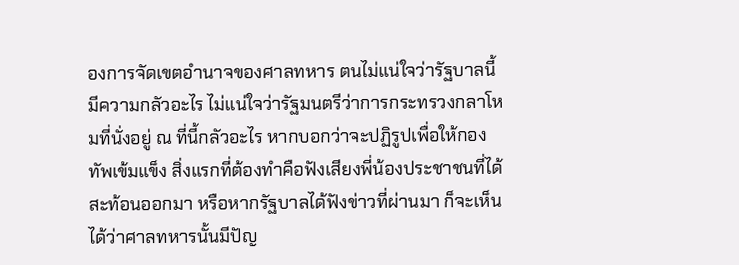องการจัดเขตอำนาจของศาลทหาร ตนไม่แน่ใจว่ารัฐบาลนี้มีความกลัวอะไร ไม่แน่ใจว่ารัฐมนตรีว่าการกระทรวงกลาโหมที่นั่งอยู่ ณ ที่นี้กลัวอะไร หากบอกว่าจะปฏิรูปเพื่อให้กองทัพเข้มแข็ง สิ่งแรกที่ต้องทำคือฟังเสียงพี่น้องประชาชนที่ได้สะท้อนออกมา หรือหากรัฐบาลได้ฟังข่าวที่ผ่านมา ก็จะเห็นได้ว่าศาลทหารนั้นมีปัญ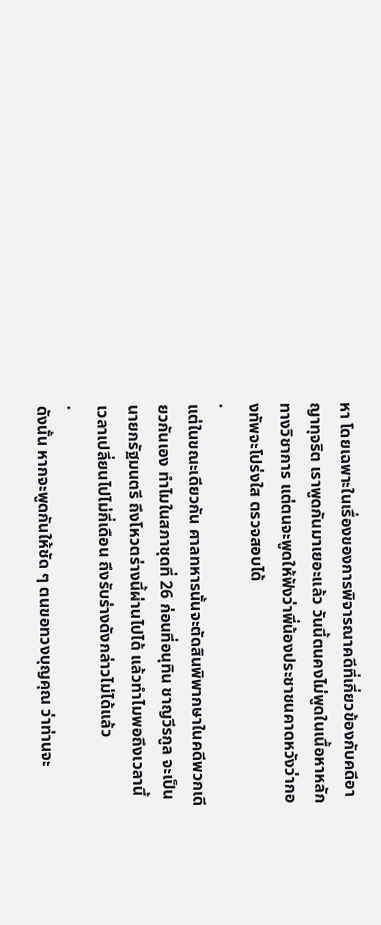หา โดยเฉพาะในเรื่องของการพิจารณาคดีที่เกี่ยวข้องกับคดีอาญาทุจริต เราพูดกันมาเยอะแล้ว วันนี้ตนคงไม่พูดในเนื้อหาหลักทางวิชาการ แต่ตนจะพูดให้ฟังว่าพี่น้องประชาชนคาดหวังว่ากองทัพจะโปร่งใส ตรวจสอบได้
.
แต่ในขณะเดียวกัน ศาลทหารนั้นจะตัดสินพิพากษาในคดีพวกเดียวกันเอง ทำไมในสภาชุดที่ 26 ก่อนที่อนุทิน ชาญวีรกูล จะเป็นนายกรัฐมนตรี ถึงโหวตร่างนี้ผ่านไปได้ แล้วทำไมพอถึงเวลานี้ เวลาเปลี่ยนไปไม่กี่เดือน ถึงรับร่างดังกล่าวไม่ได้แล้ว
.
ดังนั้น หากจะพูดกันให้ชัด ๆ ตนขอทวงบุญคุณ ว่าท่านจะ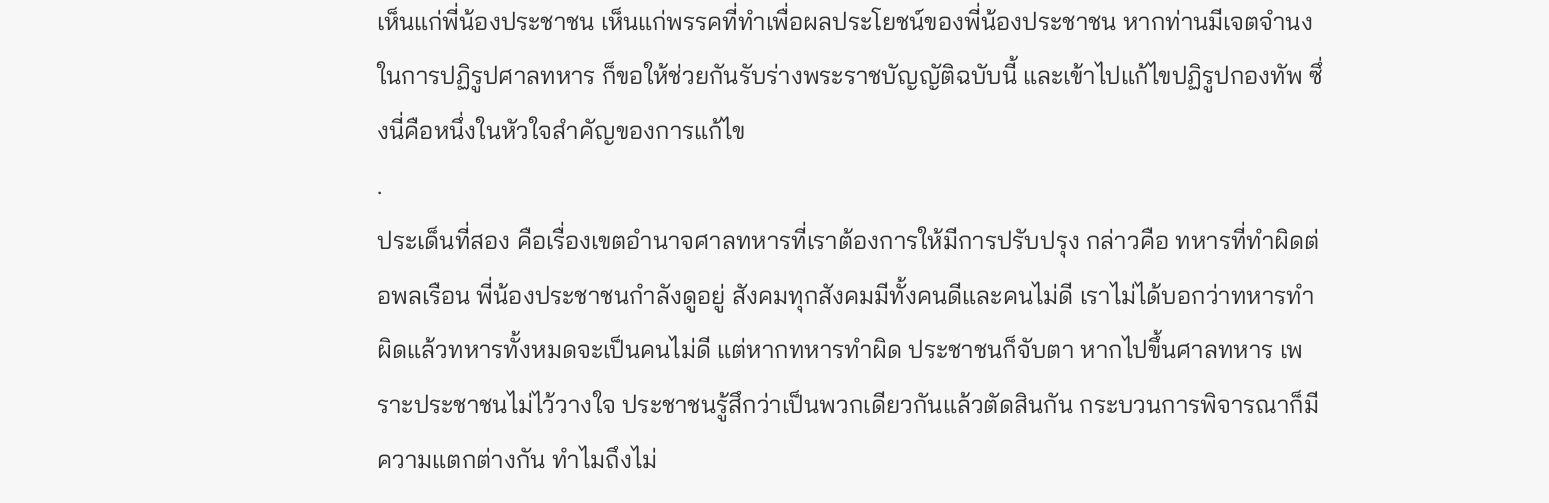เห็นแก่พี่น้องประชาชน เห็นแก่พรรคที่ทำเพื่อผลประโยชน์ของพี่น้องประชาชน หากท่านมีเจตจำนงในการปฏิรูปศาลทหาร ก็ขอให้ช่วยกันรับร่างพระราชบัญญัติฉบับนี้ และเข้าไปแก้ไขปฏิรูปกองทัพ ซึ่งนี่คือหนึ่งในหัวใจสำคัญของการแก้ไข
.
ประเด็นที่สอง คือเรื่องเขตอำนาจศาลทหารที่เราต้องการให้มีการปรับปรุง กล่าวคือ ทหารที่ทำผิดต่อพลเรือน พี่น้องประชาชนกำลังดูอยู่ สังคมทุกสังคมมีทั้งคนดีและคนไม่ดี เราไม่ได้บอกว่าทหารทำผิดแล้วทหารทั้งหมดจะเป็นคนไม่ดี แต่หากทหารทำผิด ประชาชนก็จับตา หากไปขึ้นศาลทหาร เพราะประชาชนไม่ไว้วางใจ ประชาชนรู้สึกว่าเป็นพวกเดียวกันแล้วตัดสินกัน กระบวนการพิจารณาก็มีความแตกต่างกัน ทำไมถึงไม่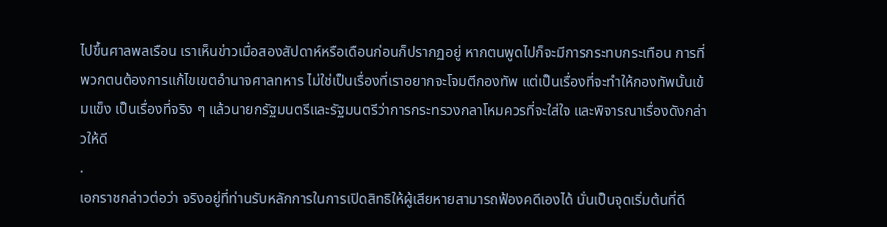ไปขึ้นศาลพลเรือน เราเห็นข่าวเมื่อสองสัปดาห์หรือเดือนก่อนก็ปรากฏอยู่ หากตนพูดไปก็จะมีการกระทบกระเทือน การที่พวกตนต้องการแก้ไขเขตอำนาจศาลทหาร ไม่ใช่เป็นเรื่องที่เราอยากจะโจมตีกองทัพ แต่เป็นเรื่องที่จะทำให้กองทัพนั้นเข้มแข็ง เป็นเรื่องที่จริง ๆ แล้วนายกรัฐมนตรีและรัฐมนตรีว่าการกระทรวงกลาโหมควรที่จะใส่ใจ และพิจารณาเรื่องดังกล่าวให้ดี
.
เอกราชกล่าวต่อว่า จริงอยู่ที่ท่านรับหลักการในการเปิดสิทธิให้ผู้เสียหายสามารถฟ้องคดีเองได้ นั่นเป็นจุดเริ่มต้นที่ดี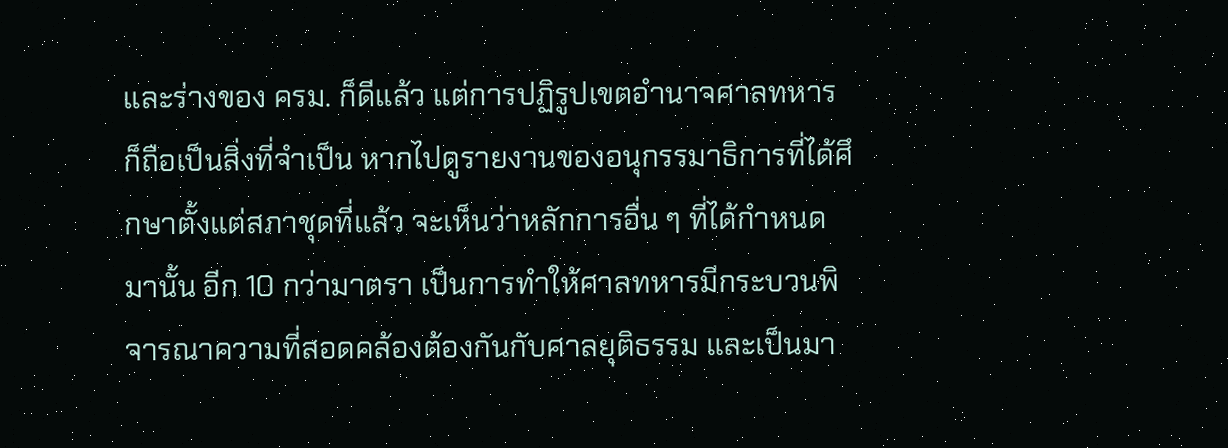และร่างของ ครม. ก็ดีแล้ว แต่การปฏิรูปเขตอำนาจศาลทหารก็ถือเป็นสิ่งที่จำเป็น หากไปดูรายงานของอนุกรรมาธิการที่ได้ศึกษาตั้งแต่สภาชุดที่แล้ว จะเห็นว่าหลักการอื่น ๆ ที่ได้กำหนดมานั้น อีก 10 กว่ามาตรา เป็นการทำให้ศาลทหารมีกระบวนพิจารณาความที่สอดคล้องต้องกันกับศาลยุติธรรม และเป็นมา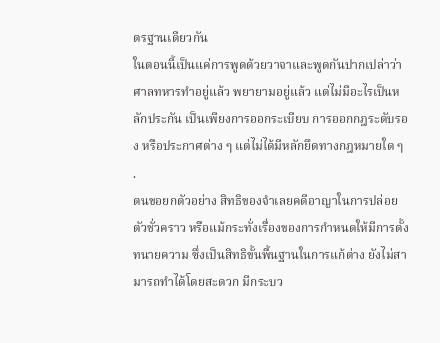ตรฐานเดียวกัน
ในตอนนี้เป็นแค่การพูดด้วยวาจาและพูดกันปากเปล่าว่า ศาลทหารทำอยู่แล้ว พยายามอยู่แล้ว แต่ไม่มีอะไรเป็นหลักประกัน เป็นเพียงการออกระเบียบ การออกกฎระดับรอง หรือประกาศต่าง ๆ แต่ไม่ได้มีหลักยึดทางกฎหมายใด ๆ
.
ตนขอยกตัวอย่าง สิทธิของจำเลยคดีอาญาในการปล่อยตัวชั่วคราว หรือแม้กระทั่งเรื่องของการกำหนดให้มีการตั้งทนายความ ซึ่งเป็นสิทธิขั้นพื้นฐานในการแก้ต่าง ยังไม่สามารถทำได้โดยสะดวก มีกระบว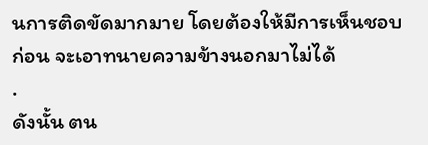นการติดขัดมากมาย โดยต้องให้มีการเห็นชอบก่อน จะเอาทนายความข้างนอกมาไม่ได้
.
ดังนั้น ตน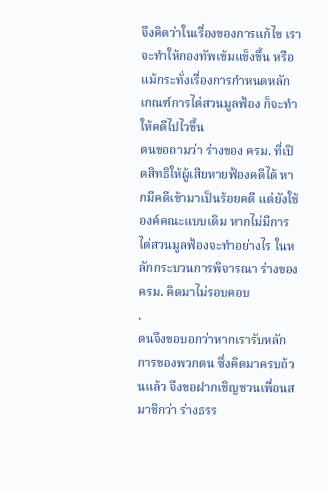จึงคิดว่าในเรื่องของการแก้ไข เราจะทำให้กองทัพเข้มแข็งขึ้น หรือแม้กระทั่งเรื่องการกำหนดหลักเกณฑ์การไต่สวนมูลฟ้อง ก็จะทำให้คดีไปไวขึ้น
ตนขอถามว่า ร่างของ ครม. ที่เปิดสิทธิให้ผู้เสียหายฟ้องคดีได้ หากมีคดีเข้ามาเป็นร้อยคดี แต่ยังใช้องค์คณะแบบเดิม หากไม่มีการไต่สวนมูลฟ้องจะทำอย่างไร ในหลักกระบวนการพิจารณา ร่างของ ครม. คิดมาไม่รอบคอบ
.
ตนจึงขอบอกว่าหากเรารับหลักการของพวกตน ซึ่งคิดมาครบถ้วนแล้ว จึงขอฝากเชิญชวนเพื่อนสมาชิกว่า ร่างธรร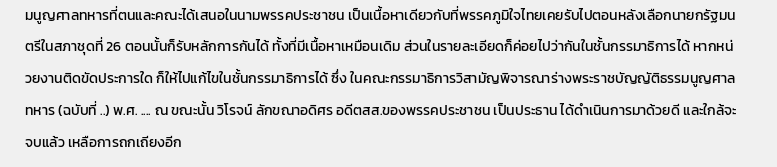มนูญศาลทหารที่ตนและคณะได้เสนอในนามพรรคประชาชน เป็นเนื้อหาเดียวกับที่พรรคภูมิใจไทยเคยรับไปตอนหลังเลือกนายกรัฐมนตรีในสภาชุดที่ 26 ตอนนั้นก็รับหลักการกันได้ ทั้งที่มีเนื้อหาเหมือนเดิม ส่วนในรายละเอียดก็ค่อยไปว่ากันในชั้นกรรมาธิการได้ หากหน่วยงานติดขัดประการใด ก็ให้ไปแก้ไขในชั้นกรรมาธิการได้ ซึ่ง ในคณะกรรมาธิการวิสามัญพิจารณาร่างพระราชบัญญัติธรรมนูญศาลทหาร (ฉบับที่ ..) พ.ศ. .... ณ ขณะนั้น วิโรจน์ ลักขณาอดิศร อดีตสส.ของพรรคประชาชน เป็นประธาน ได้ดำเนินการมาด้วยดี และใกล้จะจบแล้ว เหลือการถกเถียงอีก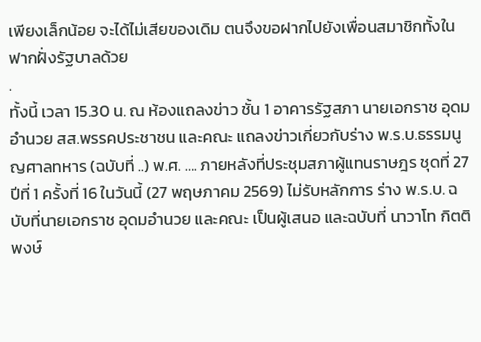เพียงเล็กน้อย จะได้ไม่เสียของเดิม ตนจึงขอฝากไปยังเพื่อนสมาชิกทั้งในฟากฝั่งรัฐบาลด้วย
.
ทั้งนี้ เวลา 15.30 น. ณ ห้องแถลงข่าว ชั้น 1 อาคารรัฐสภา นายเอกราช อุดมอำนวย สส.พรรคประชาชน และคณะ แถลงข่าวเกี่ยวกับร่าง พ.ร.บ.ธรรมนูญศาลทหาร (ฉบับที่ ..) พ.ศ. …. ภายหลังที่ประชุมสภาผู้แทนราษฎร ชุดที่ 27 ปีที่ 1 ครั้งที่ 16 ในวันนี้ (27 พฤษภาคม 2569) ไม่รับหลักการ ร่าง พ.ร.บ. ฉบับที่นายเอกราช อุดมอำนวย และคณะ เป็นผู้เสนอ และฉบับที่ นาวาโท กิตติพงษ์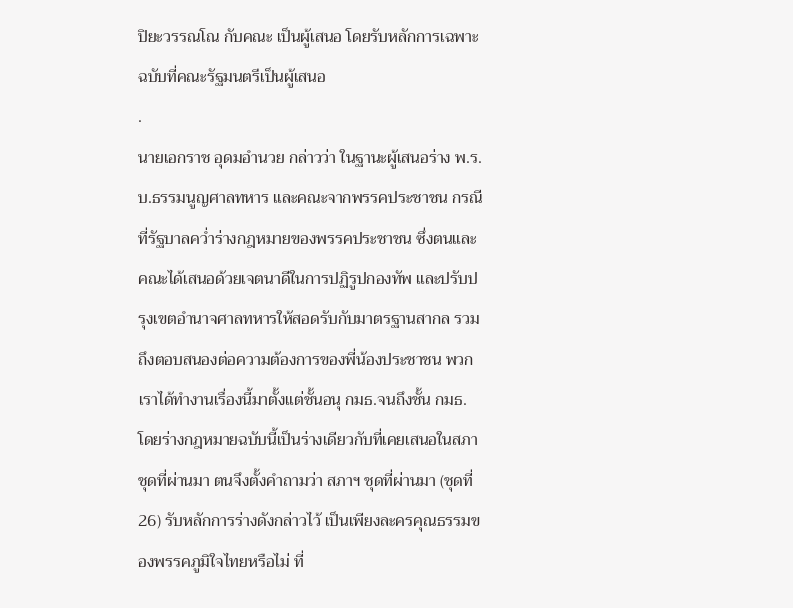ปิยะวรรณโณ กับคณะ เป็นผู้เสนอ โดยรับหลักการเฉพาะฉบับที่คณะรัฐมนตรีเป็นผู้เสนอ
.
นายเอกราช อุดมอำนวย กล่าวว่า ในฐานะผู้เสนอร่าง พ.ร.บ.ธรรมนูญศาลทหาร และคณะจากพรรคประชาชน กรณีที่รัฐบาลคว่ำร่างกฎหมายของพรรคประชาชน ซึ่งตนและคณะได้เสนอด้วยเจตนาดีในการปฏิรูปกองทัพ และปรับปรุงเขตอำนาจศาลทหารให้สอดรับกับมาตรฐานสากล รวมถึงตอบสนองต่อความต้องการของพี่น้องประชาชน พวกเราได้ทำงานเรื่องนี้มาตั้งแต่ชั้นอนุ กมธ.จนถึงชั้น กมธ. โดยร่างกฎหมายฉบับนี้เป็นร่างเดียวกับที่เคยเสนอในสภาชุดที่ผ่านมา ตนจึงตั้งคำถามว่า สภาฯ ชุดที่ผ่านมา (ชุดที่ 26) รับหลักการร่างดังกล่าวไว้ เป็นเพียงละครคุณธรรมของพรรคภูมิใจไทยหรือไม่ ที่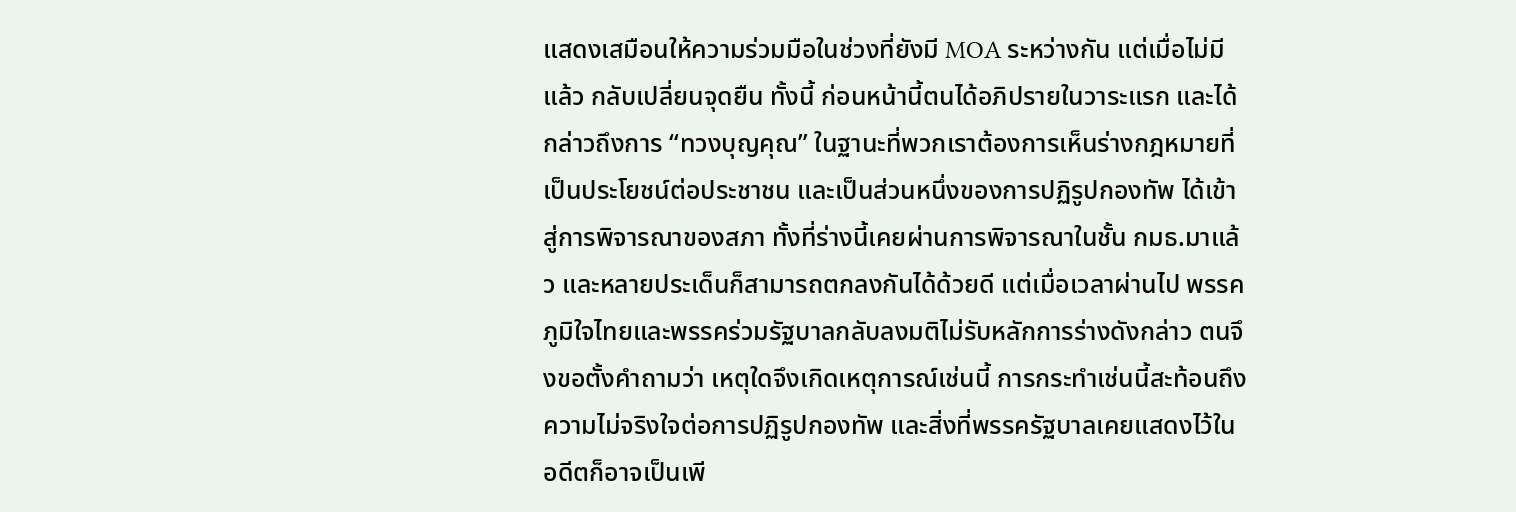แสดงเสมือนให้ความร่วมมือในช่วงที่ยังมี MOA ระหว่างกัน แต่เมื่อไม่มีแล้ว กลับเปลี่ยนจุดยืน ทั้งนี้ ก่อนหน้านี้ตนได้อภิปรายในวาระแรก และได้กล่าวถึงการ “ทวงบุญคุณ” ในฐานะที่พวกเราต้องการเห็นร่างกฎหมายที่เป็นประโยชน์ต่อประชาชน และเป็นส่วนหนึ่งของการปฏิรูปกองทัพ ได้เข้าสู่การพิจารณาของสภา ทั้งที่ร่างนี้เคยผ่านการพิจารณาในชั้น กมธ.มาแล้ว และหลายประเด็นก็สามารถตกลงกันได้ด้วยดี แต่เมื่อเวลาผ่านไป พรรคภูมิใจไทยและพรรคร่วมรัฐบาลกลับลงมติไม่รับหลักการร่างดังกล่าว ตนจึงขอตั้งคำถามว่า เหตุใดจึงเกิดเหตุการณ์เช่นนี้ การกระทำเช่นนี้สะท้อนถึงความไม่จริงใจต่อการปฏิรูปกองทัพ และสิ่งที่พรรครัฐบาลเคยแสดงไว้ในอดีตก็อาจเป็นเพี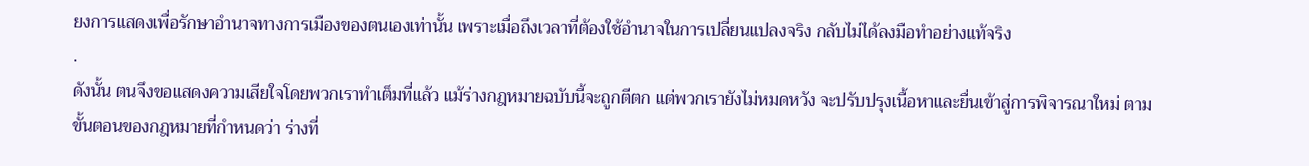ยงการแสดงเพื่อรักษาอำนาจทางการเมืองของตนเองเท่านั้น เพราะเมื่อถึงเวลาที่ต้องใช้อำนาจในการเปลี่ยนแปลงจริง กลับไม่ได้ลงมือทำอย่างแท้จริง
.
ดังนั้น ตนจึงขอแสดงความเสียใจโดยพวกเราทำเต็มที่แล้ว แม้ร่างกฎหมายฉบับนี้จะถูกตีตก แต่พวกเรายังไม่หมดหวัง จะปรับปรุงเนื้อหาและยื่นเข้าสู่การพิจารณาใหม่ ตามขั้นตอนของกฎหมายที่กำหนดว่า ร่างที่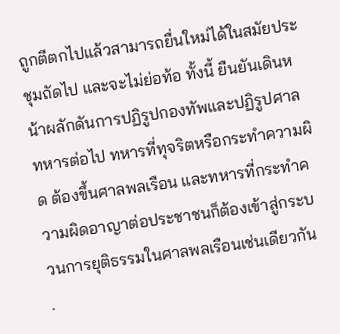ถูกตีตกไปแล้วสามารถยื่นใหม่ได้ในสมัยประชุมถัดไป และจะไม่ย่อท้อ ทั้งนี้ ยืนยันเดินหน้าผลักดันการปฏิรูปกองทัพและปฏิรูปศาลทหารต่อไป ทหารที่ทุจริตหรือกระทำความผิด ต้องขึ้นศาลพลเรือน และทหารที่กระทำความผิดอาญาต่อประชาชนก็ต้องเข้าสู่กระบวนการยุติธรรมในศาลพลเรือนเช่นเดียวกัน
.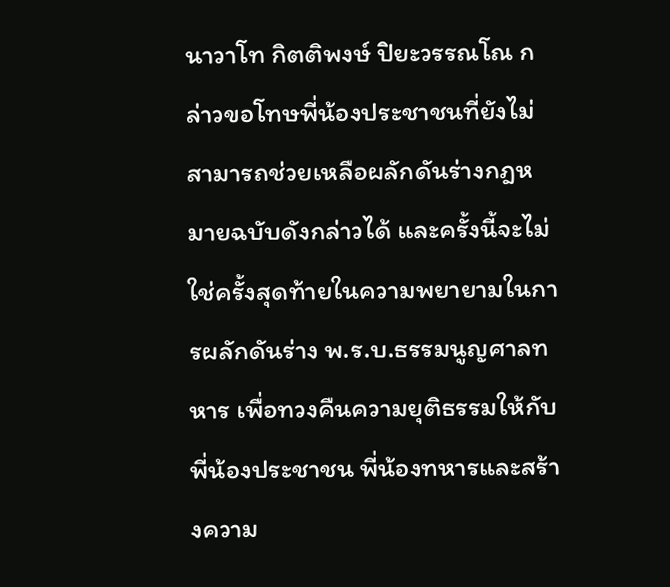นาวาโท กิตติพงษ์ ปิยะวรรณโณ กล่าวขอโทษพี่น้องประชาชนที่ยังไม่สามารถช่วยเหลือผลักดันร่างกฎหมายฉบับดังกล่าวได้ และครั้งนี้จะไม่ใช่ครั้งสุดท้ายในความพยายามในการผลักดันร่าง พ.ร.บ.ธรรมนูญศาลทหาร เพื่อทวงคืนความยุติธรรมให้กับพี่น้องประชาชน พี่น้องทหารและสร้างความ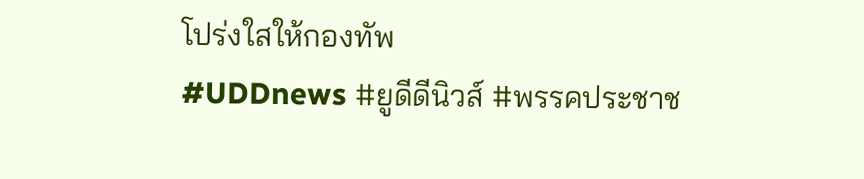โปร่งใสให้กองทัพ
#UDDnews #ยูดีดีนิวส์ #พรรคประชาช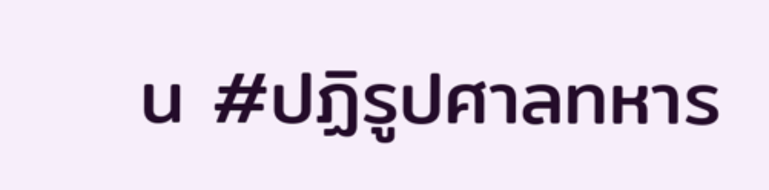น #ปฏิรูปศาลทหาร